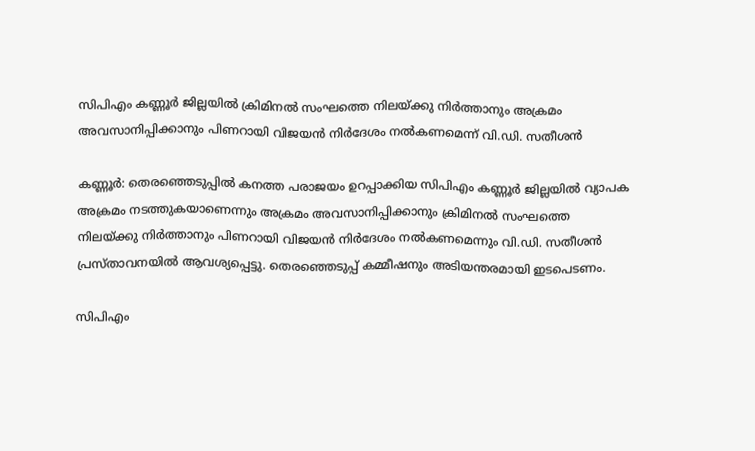സിപിഎം കണ്ണൂര്‍ ജില്ലയില്‍ ക്രിമിനല്‍ സംഘത്തെ നിലയ്ക്കു നിര്‍ത്താനും അക്രമം അവസാനിപ്പിക്കാനും പിണറായി വിജയന്‍ നിർദേശം നല്‍കണമെന്ന് വി.ഡി. സതീശൻ

കണ്ണൂർ: തെരഞ്ഞെടുപ്പില്‍ കനത്ത പരാജയം ഉറപ്പാക്കിയ സിപിഎം കണ്ണൂര്‍ ജില്ലയില്‍ വ്യാപക അക്രമം നടത്തുകയാണെന്നും അക്രമം അവസാനിപ്പിക്കാനും ക്രിമിനല്‍ സംഘത്തെ നിലയ്ക്കു നിര്‍ത്താനും പിണറായി വിജയന്‍ നിർദേശം നല്‍കണമെന്നും വി.ഡി. സതീശൻ പ്രസ്താവനയിൽ ആവശ്യപ്പെട്ടു. തെരഞ്ഞെടുപ്പ് കമ്മീഷനും അടിയന്തരമായി ഇടപെടണം.

സിപിഎം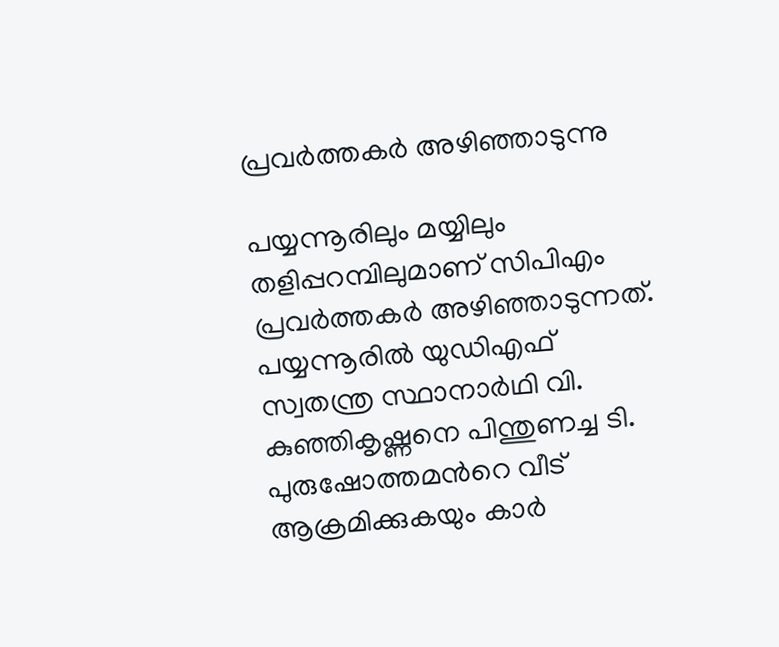പ്രവർത്തകർ അഴിഞ്ഞാടുന്നു

പയ്യന്നൂരിലും മയ്യിലും തളിപ്പറമ്പിലുമാണ് സിപിഎം പ്രവർത്തകർ അഴിഞ്ഞാടുന്നത്. പയ്യന്നൂരില്‍ യുഡിഎഫ് സ്വതന്ത്ര സ്ഥാനാര്‍ഥി വി. കുഞ്ഞികൃഷ്ണനെ പിന്തുണച്ച ടി. പുരുഷോത്തമന്‍റെ വീട് ആക്രമിക്കുകയും കാര്‍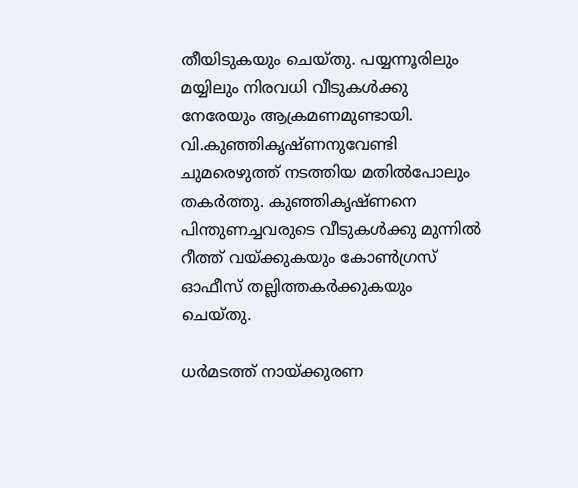തീയിടുകയും ചെയ്തു. പയ്യന്നൂരിലും മയ്യിലും നിരവധി വീടുകള്‍ക്കു നേരേയും ആക്രമണമുണ്ടായി. വി.കുഞ്ഞികൃഷ്ണനുവേണ്ടി ചുമരെഴുത്ത് നടത്തിയ മതില്‍പോലും തകര്‍ത്തു. കുഞ്ഞികൃഷ്ണനെ പിന്തുണച്ചവരുടെ വീടുകള്‍ക്കു മുന്നില്‍ റീത്ത് വയ്ക്കുകയും കോണ്‍ഗ്രസ് ഓഫീസ് തല്ലിത്തകര്‍ക്കുകയും ചെയ്തു.

ധര്‍മടത്ത് നായ്ക്കുരണ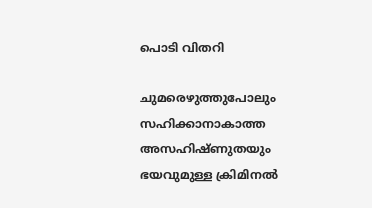പൊടി വിതറി

ചുമരെഴുത്തുപോലും സഹിക്കാനാകാത്ത അസഹിഷ്ണുതയും ഭയവുമുള്ള ക്രിമിനല്‍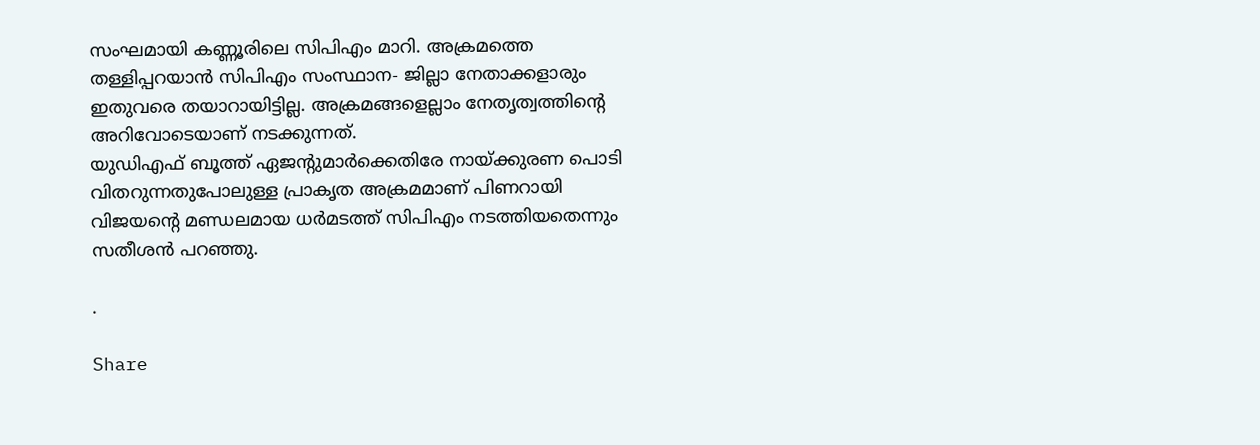സംഘമായി കണ്ണൂരിലെ സിപിഎം മാറി. അക്രമത്തെ തള്ളിപ്പറയാന്‍ സിപിഎം സംസ്ഥാന- ജില്ലാ നേതാക്കളാരും ഇതുവരെ തയാറായിട്ടില്ല. അക്രമങ്ങളെല്ലാം നേതൃത്വത്തിന്‍റെ അറിവോടെയാണ് നടക്കുന്നത്.
യുഡിഎഫ് ബൂത്ത് ഏജന്‍റുമാര്‍ക്കെതിരേ നായ്ക്കുരണ പൊടി വിതറുന്നതുപോലുള്ള പ്രാകൃത അക്രമമാണ് പിണറായി വിജയന്‍റെ മണ്ഡലമായ ധര്‍മടത്ത് സിപിഎം നടത്തിയതെന്നും സതീശൻ പറഞ്ഞു.

.

Share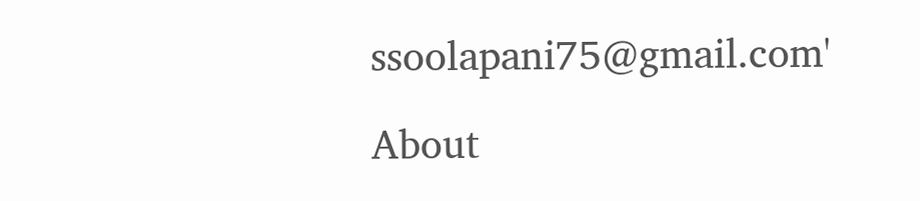ssoolapani75@gmail.com'

About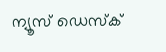ന്യൂസ് ഡെസ്ക്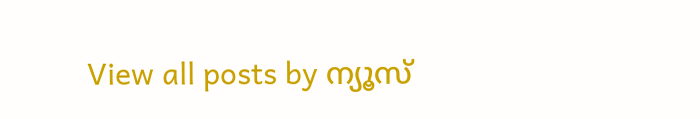View all posts by ന്യൂസ്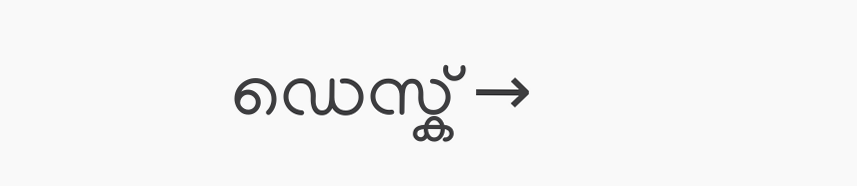ഡെസ്ക് →